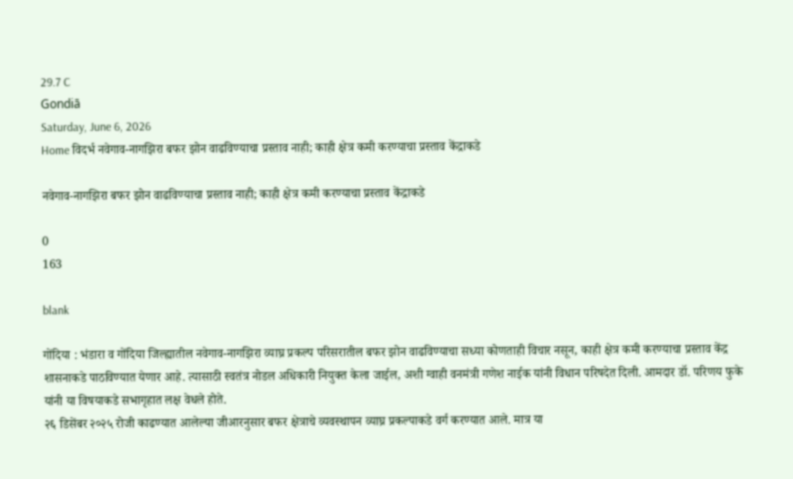29.7 C
Gondiā
Saturday, June 6, 2026
Home विदर्भ नवेगाव-नागझिरा बफर झोन वाढविण्याचा प्रस्ताव नाही; काही क्षेत्र कमी करण्याचा प्रस्ताव केंद्राकडे

नवेगाव-नागझिरा बफर झोन वाढविण्याचा प्रस्ताव नाही; काही क्षेत्र कमी करण्याचा प्रस्ताव केंद्राकडे

0
163

blank

गोंदिया : भंडारा व गोंदिया जिल्ह्यातील नवेगाव-नागझिरा व्याघ्र प्रकल्प परिसरातील बफर झोन वाढविण्याचा सध्या कोणताही विचार नसून, काही क्षेत्र कमी करण्याचा प्रस्ताव केंद्र शासनाकडे पाठविण्यात येणार आहे. त्यासाठी स्वतंत्र नोडल अधिकारी नियुक्त केला जाईल, अशी ग्वाही वनमंत्री गणेश नाईक यांनी विधान परिषदेत दिली. आमदार डॉ. परिणय फुके यांनी या विषयाकडे सभागृहात लक्ष वेधले होते.
२६ डिसेंबर २०२५ रोजी काढण्यात आलेल्या जीआरनुसार बफर क्षेत्राचे व्यवस्थापन व्याघ्र प्रकल्पाकडे वर्ग करण्यात आले. मात्र या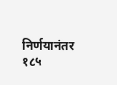निर्णयानंतर १८५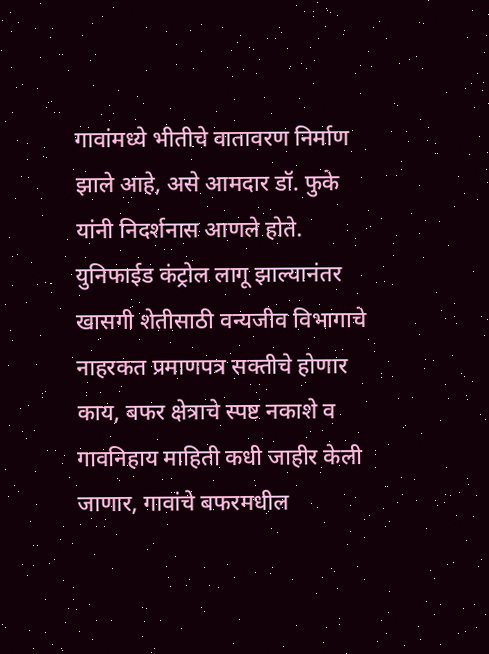गावांमध्ये भीतीचे वातावरण निर्माण झाले आहे, असे आमदार डॉ. फुके यांनी निदर्शनास आणले होते. युनिफाईड कंट्रोल लागू झाल्यानंतर खासगी शेतीसाठी वन्यजीव विभागाचे नाहरकत प्रमाणपत्र सक्तीचे होणार काय, बफर क्षेत्राचे स्पष्ट नकाशे व गावनिहाय माहिती कधी जाहीर केली जाणार, गावांचे बफरमधील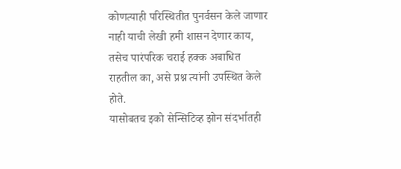कोणत्याही परिस्थितीत पुनर्वसन केले जाणार नाही याची लेखी हमी शासन देणार काय, तसेच पारंपरिक चराई हक्क अबाधित राहतील का, असे प्रश्न त्यांनी उपस्थित केले होते.
यासोबतच इको सेन्सिटिव्ह झोन संदर्भातही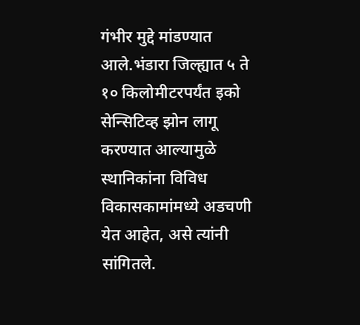गंभीर मुद्दे मांडण्यात आले.भंडारा जिल्ह्यात ५ ते १० किलोमीटरपर्यंत इको सेन्सिटिव्ह झोन लागू करण्यात आल्यामुळे स्थानिकांना विविध विकासकामांमध्ये अडचणी येत आहेत, असे त्यांनी सांगितले.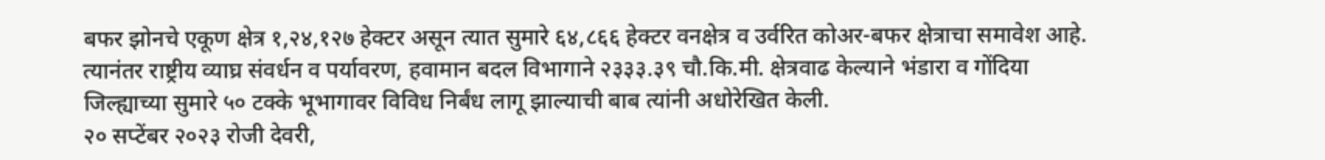बफर झोनचे एकूण क्षेत्र १,२४,१२७ हेक्टर असून त्यात सुमारे ६४,८६६ हेक्टर वनक्षेत्र व उर्वरित कोअर-बफर क्षेत्राचा समावेश आहे. त्यानंतर राष्ट्रीय व्याघ्र संवर्धन व पर्यावरण, हवामान बदल विभागाने २३३३.३९ चौ.कि.मी. क्षेत्रवाढ केल्याने भंडारा व गोंदिया जिल्ह्याच्या सुमारे ५० टक्के भूभागावर विविध निर्बंध लागू झाल्याची बाब त्यांनी अधोरेखित केली.
२० सप्टेंबर २०२३ रोजी देवरी,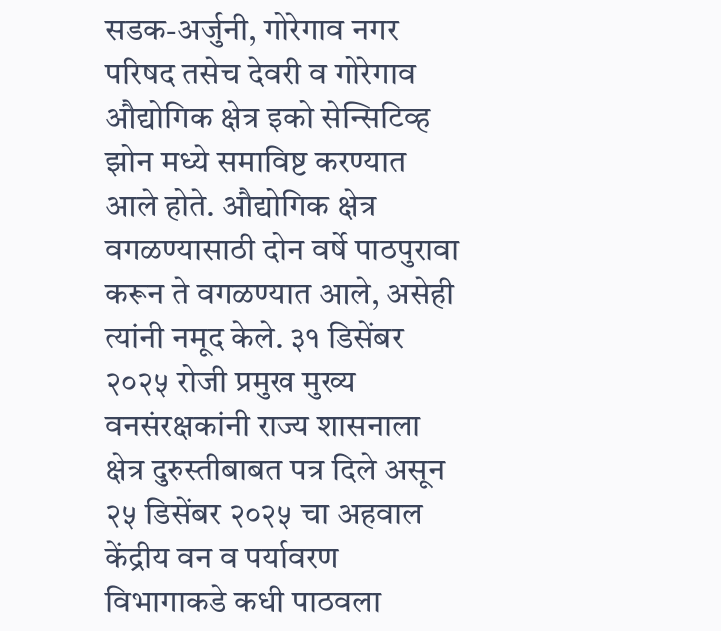सडक-अर्जुनी, गोरेगाव नगर परिषद तसेच देवरी व गोरेगाव औद्योगिक क्षेत्र इको सेन्सिटिव्ह झोन मध्ये समाविष्ट करण्यात आले होते. औद्योगिक क्षेत्र वगळण्यासाठी दोन वर्षे पाठपुरावा करून ते वगळण्यात आले, असेही त्यांनी नमूद केले. ३१ डिसेंबर २०२५ रोजी प्रमुख मुख्य वनसंरक्षकांनी राज्य शासनाला क्षेत्र दुरुस्तीबाबत पत्र दिले असून २५ डिसेंबर २०२५ चा अहवाल केंद्रीय वन व पर्यावरण विभागाकडे कधी पाठवला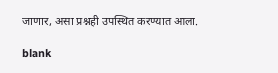जाणार, असा प्रश्नही उपस्थित करण्यात आला.

blank